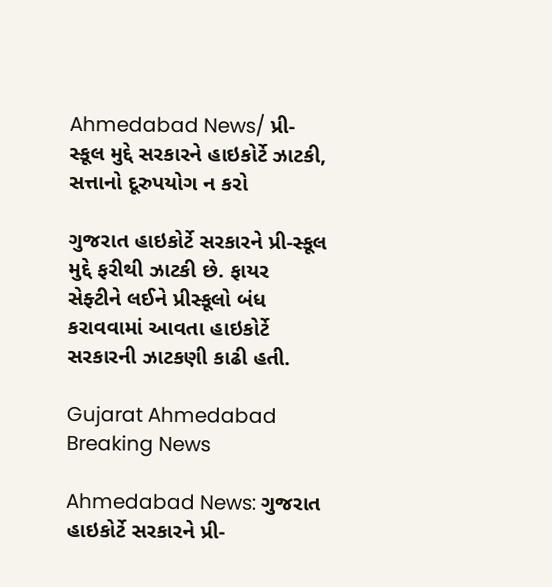Ahmedabad News/ પ્રી-સ્કૂલ મુદ્દે સરકારને હાઇકોર્ટે ઝાટકી, સત્તાનો દૂરુપયોગ ન કરો

ગુજરાત હાઇકોર્ટે સરકારને પ્રી-સ્કૂલ મુદ્દે ફરીથી ઝાટકી છે. ફાયર સેફ્ટીને લઈને પ્રીસ્કૂલો બંધ કરાવવામાં આવતા હાઇકોર્ટે સરકારની ઝાટકણી કાઢી હતી.

Gujarat Ahmedabad Breaking News

Ahmedabad News: ગુજરાત હાઇકોર્ટે સરકારને પ્રી-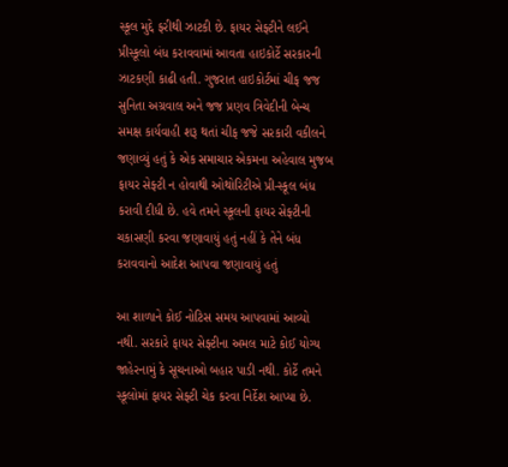સ્કૂલ મુદ્દે ફરીથી ઝાટકી છે. ફાયર સેફ્ટીને લઈને પ્રીસ્કૂલો બંધ કરાવવામાં આવતા હાઇકોર્ટે સરકારની ઝાટકણી કાઢી હતી. ગુજરાત હાઇકોર્ટમાં ચીફ જજ સુનિતા અગ્રવાલ અને જજ પ્રણવ ત્રિવેદીની બેન્ચ સમક્ષ કાર્યવાહી શરૂ થતાં ચીફ જજે સરકારી વકીલને જણાવ્યું હતું કે એક સમાચાર એકમના અહેવાલ મુજબ ફાયર સેફ્ટી ન હોવાથી ઓથોરિટીએ પ્રી-સ્કૂલ બંધ કરાવી દીધી છે. હવે તમને સ્કૂલની ફાયર સેફ્ટીની ચકાસણી કરવા જણાવાયું હતું નહીં કે તેને બંધ કરાવવાનો આદેશ આપવા જણાવાયું હતું

આ શાળાને કોઈ નોટિસ સમય આપવામાં આવ્યો નથી. સરકારે ફાયર સેફ્ટીના અમલ માટે કોઈ યોગ્ય જાહેરનામું કે સૂચનાઓ બહાર પાડી નથી. કોર્ટે તમને સ્કૂલોમાં ફાયર સેફ્ટી ચેક કરવા નિર્દેશ આપ્યા છે.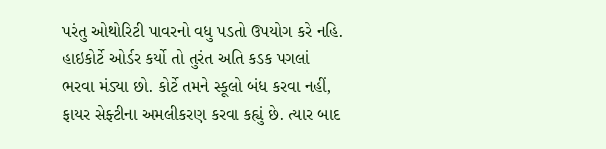પરંતુ ઓથોરિટી પાવરનો વધુ પડતો ઉપયોગ કરે નહિ. હાઇકોર્ટે ઓર્ડર કર્યો તો તુરંત અતિ કડક પગલાં ભરવા મંડ્યા છો. કોર્ટે તમને સ્કૂલો બંધ કરવા નહીં, ફાયર સેફ્ટીના અમલીકરણ કરવા કહ્યું છે. ત્યાર બાદ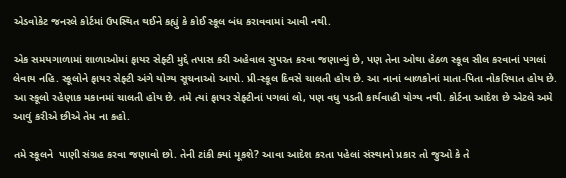એડવોકેટ જનરલે કોર્ટમાં ઉપસ્થિત થઈને કહ્યું કે કોઈ સ્કૂલ બંધ કરાવવામાં આવી નથી.

એક સમયગાળામાં શાળાઓમાં ફાયર સેફ્ટી મુદ્દે તપાસ કરી અહેવાલ સુપરત કરવા જણાવ્યું છે, પણ તેના ઓથા હેઠળ સ્કૂલ સીલ કરવાનાં પગલાં લેવાય નહિ. સ્કૂલોને ફાયર સેફ્ટી અંગે યોગ્ય સૂચનાઓ આપો. પ્રી-સ્કૂલ દિવસે ચાલતી હોય છે. આ નાનાં બાળકોનાં માતા-પિતા નોકરિયાત હોય છે. આ સ્કૂલો રહેણાક મકાનમાં ચાલતી હોય છે. તમે ત્યાં ફાયર સેફ્ટીનાં પગલાં લો, પણ વધુ પડતી કાર્યવાહી યોગ્ય નથી. કોર્ટના આદેશ છે એટલે અમે આવું કરીએ છીએ તેમ ના કહો.

તમે સ્કૂલને  પાણી સંગ્રહ કરવા જણાવો છો. તેની ટાંકી ક્યાં મૂકશે? આવા આદેશ કરતા પહેલાં સંસ્થાનો પ્રકાર તો જુઓ કે તે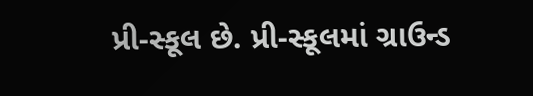પ્રી-સ્કૂલ છે. પ્રી-સ્કૂલમાં ગ્રાઉન્ડ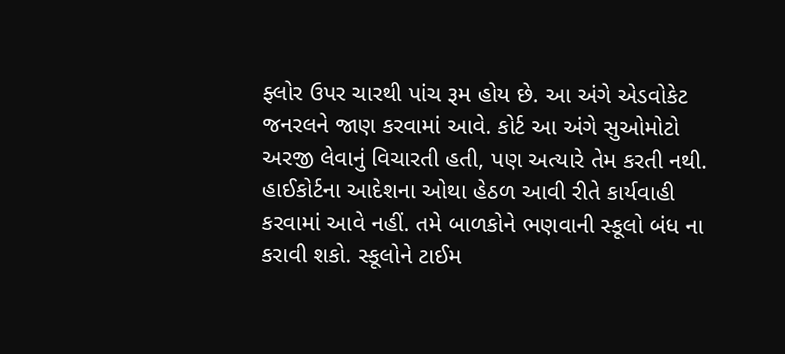ફ્લોર ઉપર ચારથી પાંચ રૂમ હોય છે. આ અંગે એડવોકેટ જનરલને જાણ કરવામાં આવે. કોર્ટ આ અંગે સુઓમોટો અરજી લેવાનું વિચારતી હતી, પણ અત્યારે તેમ કરતી નથી. હાઈકોર્ટના આદેશના ઓથા હેઠળ આવી રીતે કાર્યવાહી કરવામાં આવે નહીં. તમે બાળકોને ભણવાની સ્કૂલો બંધ ના કરાવી શકો. સ્કૂલોને ટાઈમ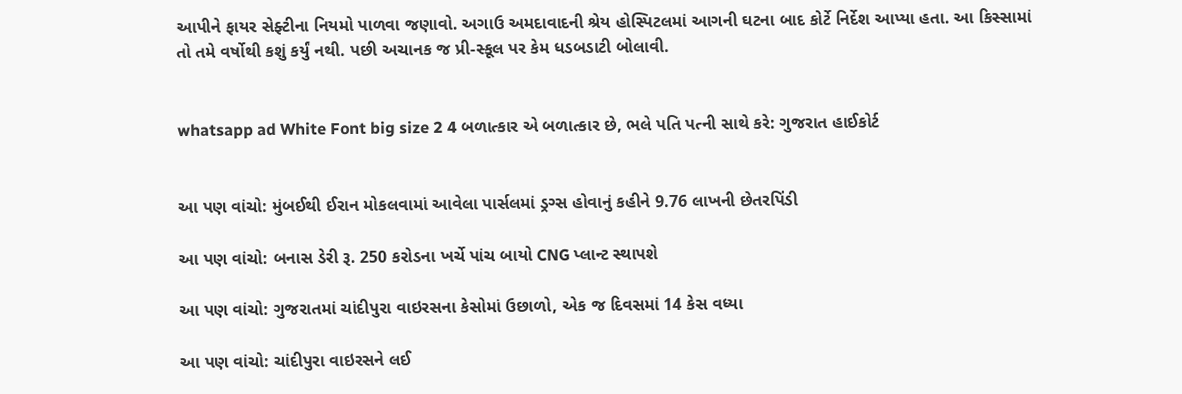આપીને ફાયર સેફ્ટીના નિયમો પાળવા જણાવો. અગાઉ અમદાવાદની શ્રેય હોસ્પિટલમાં આગની ઘટના બાદ કોર્ટે નિર્દેશ આપ્યા હતા. આ કિસ્સામાં તો તમે વર્ષોથી કશું કર્યું નથી. પછી અચાનક જ પ્રી-સ્કૂલ પર કેમ ધડબડાટી બોલાવી.


whatsapp ad White Font big size 2 4 બળાત્કાર એ બળાત્કાર છે, ભલે પતિ પત્ની સાથે કરે: ગુજરાત હાઈકોર્ટ


આ પણ વાંચો: મુંબઈથી ઈરાન મોકલવામાં આવેલા પાર્સલમાં ડ્રગ્સ હોવાનું કહીને 9.76 લાખની છેતરપિંડી

આ પણ વાંચો: બનાસ ડેરી રૂ. 250 કરોડના ખર્ચે પાંચ બાયો CNG પ્લાન્ટ સ્થાપશે

આ પણ વાંચો: ગુજરાતમાં ચાંદીપુરા વાઇરસના કેસોમાં ઉછાળો, એક જ દિવસમાં 14 કેસ વધ્યા

આ પણ વાંચો: ચાંદીપુરા વાઇરસને લઈ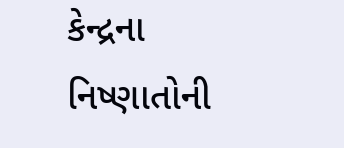કેન્દ્રના નિષ્ણાતોની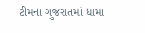ટીમના ગુજરાતમાં ધામા